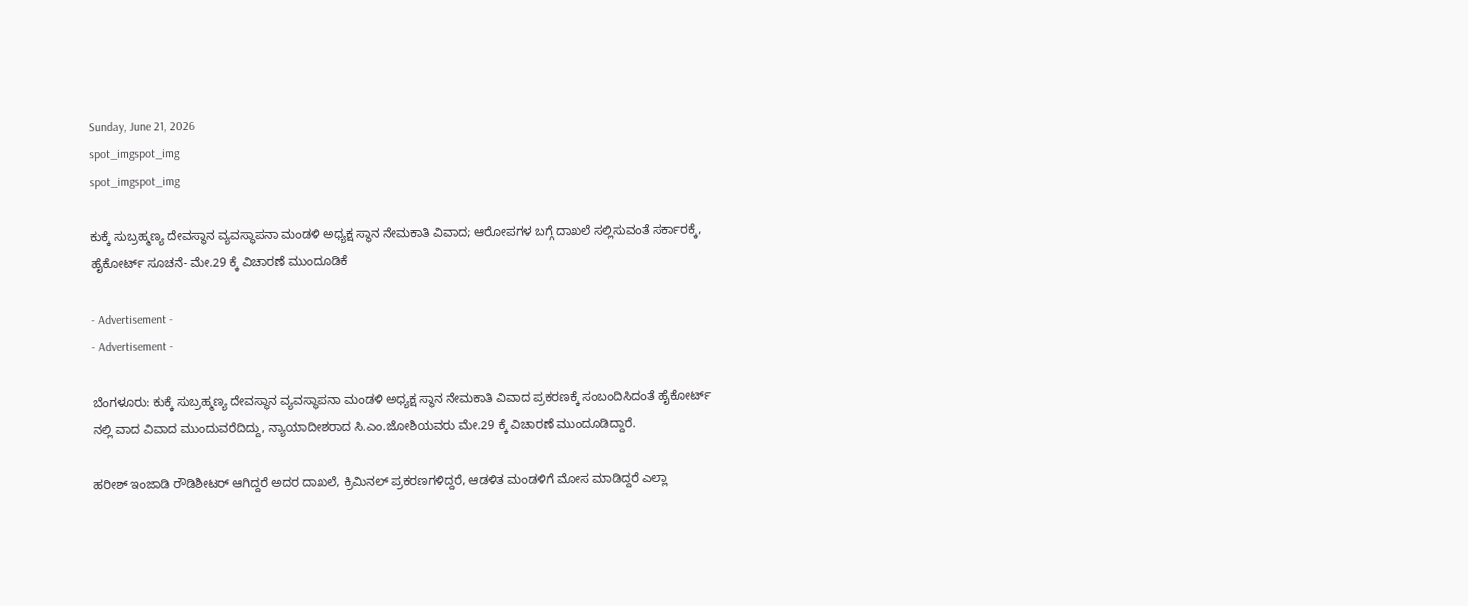Sunday, June 21, 2026
spot_imgspot_img
spot_imgspot_img

ಕುಕ್ಕೆ ಸುಬ್ರಹ್ಮಣ್ಯ ದೇವಸ್ಥಾನ ವ್ಯವಸ್ಥಾಪನಾ ಮಂಡಳಿ ಅಧ್ಯಕ್ಷ ಸ್ಥಾನ ನೇಮಕಾತಿ ವಿವಾದ; ಆರೋಪಗಳ ಬಗ್ಗೆ ದಾಖಲೆ ಸಲ್ಲಿಸುವಂತೆ ಸರ್ಕಾರಕ್ಕೆ, ಹೈಕೋರ್ಟ್ ಸೂಚನೆ- ಮೇ.29 ಕ್ಕೆ ವಿಚಾರಣೆ ಮುಂದೂಡಿಕೆ

- Advertisement -
- Advertisement -

ಬೆಂಗಳೂರು: ಕುಕ್ಕೆ ಸುಬ್ರಹ್ಮಣ್ಯ ದೇವಸ್ಥಾನ ವ್ಯವಸ್ಥಾಪನಾ ಮಂಡಳಿ ಅಧ್ಯಕ್ಷ ಸ್ಥಾನ ನೇಮಕಾತಿ ವಿವಾದ ಪ್ರಕರಣಕ್ಕೆ ಸಂಬಂದಿಸಿದಂತೆ ಹೈಕೋರ್ಟ್ ನಲ್ಲಿ ವಾದ ವಿವಾದ ಮುಂದುವರೆದಿದ್ದು, ನ್ಯಾಯಾದೀಶರಾದ ಸಿ.ಎಂ.ಜೋಶಿಯವರು ಮೇ.29 ಕ್ಕೆ ವಿಚಾರಣೆ ಮುಂದೂಡಿದ್ದಾರೆ.

ಹರೀಶ್ ಇಂಜಾಡಿ ರೌಡಿಶೀಟರ್ ಆಗಿದ್ದರೆ ಅದರ ದಾಖಲೆ, ಕ್ರಿಮಿನಲ್ ಪ್ರಕರಣಗಳಿದ್ದರೆ, ಆಡಳಿತ ಮಂಡಳಿಗೆ ಮೋಸ ಮಾಡಿದ್ದರೆ ಎಲ್ಲಾ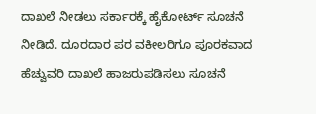ದಾಖಲೆ ನೀಡಲು ಸರ್ಕಾರಕ್ಕೆ ಹೈಕೋರ್ಟ್ ಸೂಚನೆ ನೀಡಿದೆ. ದೂರದಾರ ಪರ ವಕೀಲರಿಗೂ ಪೂರಕವಾದ ಹೆಚ್ವುವರಿ ದಾಖಲೆ ಹಾಜರುಪಡಿಸಲು ಸೂಚನೆ‌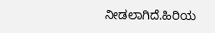ನೀಡಲಾಗಿದೆ.ಹಿರಿಯ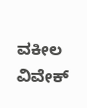ವಕೀಲ ವಿವೇಕ್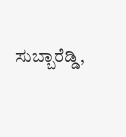ಸುಬ್ಬಾರೆಡ್ಡಿ,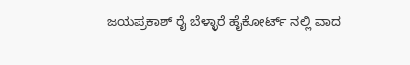ಜಯಪ್ರಕಾಶ್ ರೈ ಬೆಳ್ಳಾರೆ ಹೈಕೋರ್ಟ್ ನಲ್ಲಿ ವಾದ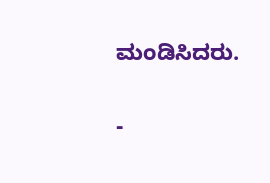ಮಂಡಿಸಿದರು.

-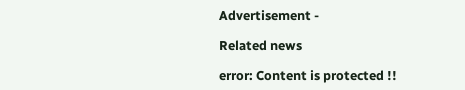Advertisement -

Related news

error: Content is protected !!